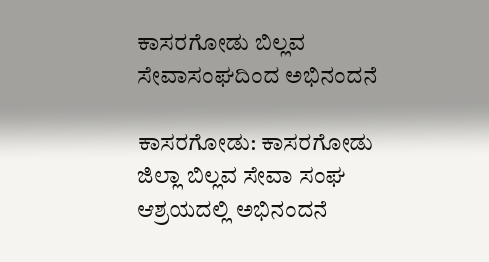ಕಾಸರಗೋಡು ಬಿಲ್ಲವ ಸೇವಾಸಂಘದಿಂದ ಅಭಿನಂದನೆ

ಕಾಸರಗೋಡು: ಕಾಸರಗೋಡು ಜಿಲ್ಲಾ ಬಿಲ್ಲವ ಸೇವಾ ಸಂಘ ಆಶ್ರಯದಲ್ಲಿ ಅಭಿನಂದನೆ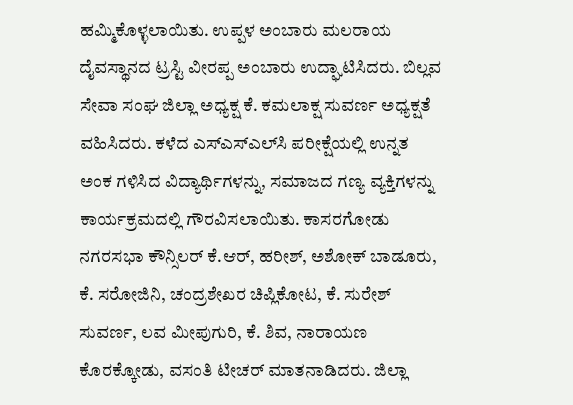ಹಮ್ಮಿಕೊಳ್ಳಲಾಯಿತು. ಉಪ್ಪಳ ಅಂಬಾರು ಮಲರಾಯ ದೈವಸ್ಥಾನದ ಟ್ರಸ್ಟಿ ವೀರಪ್ಪ ಅಂಬಾರು ಉದ್ಘಾಟಿಸಿದರು. ಬಿಲ್ಲವ ಸೇವಾ ಸಂಘ ಜಿಲ್ಲಾ ಅಧ್ಯಕ್ಷ ಕೆ. ಕಮಲಾಕ್ಷ ಸುವರ್ಣ ಅಧ್ಯಕ್ಷತೆ ವಹಿಸಿದರು. ಕಳೆದ ಎಸ್‌ಎಸ್‌ಎಲ್‌ಸಿ ಪರೀಕ್ಷೆಯಲ್ಲಿ ಉನ್ನತ ಅಂಕ ಗಳಿಸಿದ ವಿದ್ಯಾರ್ಥಿಗಳನ್ನು, ಸಮಾಜದ ಗಣ್ಯ ವ್ಯಕ್ತಿಗಳನ್ನು ಕಾರ್ಯಕ್ರಮದಲ್ಲಿ ಗೌರವಿಸಲಾಯಿತು. ಕಾಸರಗೋಡು ನಗರಸಭಾ ಕೌನ್ಸಿಲರ್ ಕೆ.ಆರ್, ಹರೀಶ್, ಅಶೋಕ್ ಬಾಡೂರು, ಕೆ. ಸರೋಜಿನಿ, ಚಂದ್ರಶೇಖರ ಚಿಪ್ಲಿಕೋಟ, ಕೆ. ಸುರೇಶ್ ಸುವರ್ಣ, ಲವ ಮೀಪುಗುರಿ, ಕೆ. ಶಿವ, ನಾರಾಯಣ ಕೊರಕ್ಕೋಡು, ವಸಂತಿ ಟೀಚರ್ ಮಾತನಾಡಿದರು. ಜಿಲ್ಲಾ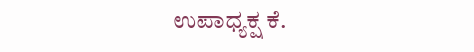ಉಪಾಧ್ಯಕ್ಷ ಕೆ.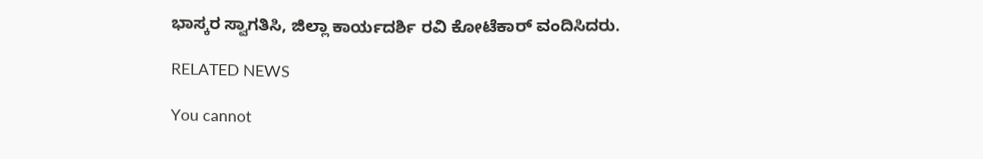ಭಾಸ್ಕರ ಸ್ವಾಗತಿಸಿ, ಜಿಲ್ಲಾ ಕಾರ್ಯದರ್ಶಿ ರವಿ ಕೋಟೆಕಾರ್ ವಂದಿಸಿದರು.

RELATED NEWS

You cannot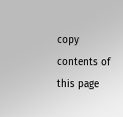copy contents of this page